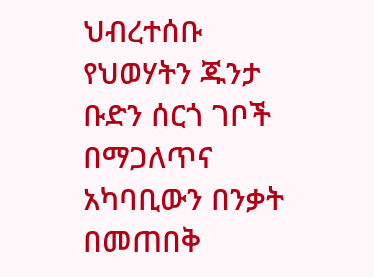ህብረተሰቡ የህወሃትን ጁንታ ቡድን ሰርጎ ገቦች በማጋለጥና አካባቢውን በንቃት በመጠበቅ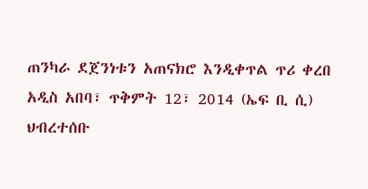ጠንካራ ደጀንነቱን አጠናክሮ እንዲቀጥል ጥሪ ቀረበ
አዲስ አበባ፣ ጥቅምት 12፣ 2014 (ኤፍ ቢ ሲ) ህብረተሰቡ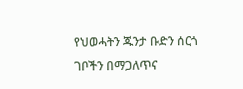የህወሓትን ጁንታ ቡድን ሰርጎ ገቦችን በማጋለጥና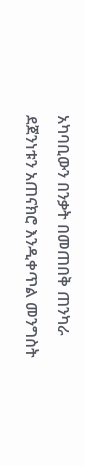አካባቢውን በንቃት በመጠበቅ ጠንካራ ደጀንነቱን አጠናክሮ እንዲቀጥል መንግስት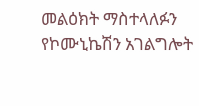መልዕክት ማስተላለፉን የኮሙኒኬሽን አገልግሎት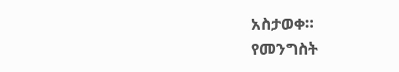አስታወቀ።
የመንግስት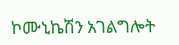ኮሙኒኬሽን አገልግሎት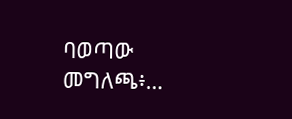ባወጣው መግለጫ፥…